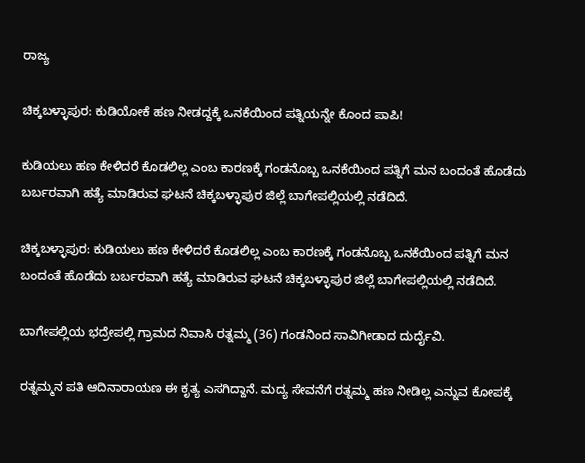ರಾಜ್ಯ

ಚಿಕ್ಕಬಳ್ಳಾಪುರ: ಕುಡಿಯೋಕೆ ಹಣ ನೀಡದ್ದಕ್ಕೆ ಒನಕೆಯಿಂದ ಪತ್ನಿಯನ್ನೇ ಕೊಂದ ಪಾಪಿ!

ಕುಡಿಯಲು ಹಣ ಕೇಳಿದರೆ ಕೊಡಲಿಲ್ಲ ಎಂಬ ಕಾರಣಕ್ಕೆ ಗಂಡನೊಬ್ಬ ಒನಕೆಯಿಂದ ಪತ್ನಿಗೆ ಮನ ಬಂದಂತೆ ಹೊಡೆದು ಬರ್ಬರವಾಗಿ ಹತ್ಯೆ ಮಾಡಿರುವ ಘಟನೆ ಚಿಕ್ಕಬಳ್ಳಾಪುರ ಜಿಲ್ಲೆ ಬಾಗೇಪಲ್ಲಿಯಲ್ಲಿ ನಡೆದಿದೆ.

ಚಿಕ್ಕಬಳ್ಳಾಪುರ: ಕುಡಿಯಲು ಹಣ ಕೇಳಿದರೆ ಕೊಡಲಿಲ್ಲ ಎಂಬ ಕಾರಣಕ್ಕೆ ಗಂಡನೊಬ್ಬ ಒನಕೆಯಿಂದ ಪತ್ನಿಗೆ ಮನ ಬಂದಂತೆ ಹೊಡೆದು ಬರ್ಬರವಾಗಿ ಹತ್ಯೆ ಮಾಡಿರುವ ಘಟನೆ ಚಿಕ್ಕಬಳ್ಳಾಪುರ ಜಿಲ್ಲೆ ಬಾಗೇಪಲ್ಲಿಯಲ್ಲಿ ನಡೆದಿದೆ.

ಬಾಗೇಪಲ್ಲಿಯ ಭದ್ರೇಪಲ್ಲಿ ಗ್ರಾಮದ ನಿವಾಸಿ ರತ್ನಮ್ಮ (36) ಗಂಡನಿಂದ ಸಾವಿಗೀಡಾದ ದುರ್ದೈವಿ.

ರತ್ನಮ್ಮನ ಪತಿ ಆದಿನಾರಾಯಣ ಈ ಕೃತ್ಯ ಎಸಗಿದ್ದಾನೆ. ಮದ್ಯ ಸೇವನೆಗೆ ರತ್ನಮ್ಮ ಹಣ ನೀಡಿಲ್ಲ ಎನ್ನುವ ಕೋಪಕ್ಕೆ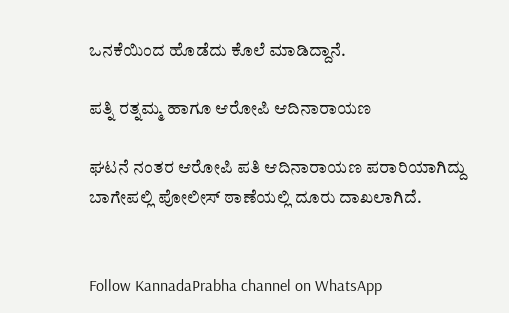ಒನಕೆಯಿಂದ ಹೊಡೆದು ಕೊಲೆ ಮಾಡಿದ್ದಾನೆ.

ಪತ್ನಿ ರತ್ನಮ್ಮ ಹಾಗೂ ಆರೋಪಿ ಆದಿನಾರಾಯಣ

ಘಟನೆ ನಂತರ ಆರೋಪಿ ಪತಿ ಆದಿನಾರಾಯಣ ಪರಾರಿಯಾಗಿದ್ದು ಬಾಗೇಪಲ್ಲಿ ಪೋಲೀಸ್ ಠಾಣೆಯಲ್ಲಿ ದೂರು ದಾಖಲಾಗಿದೆ.


Follow KannadaPrabha channel on WhatsApp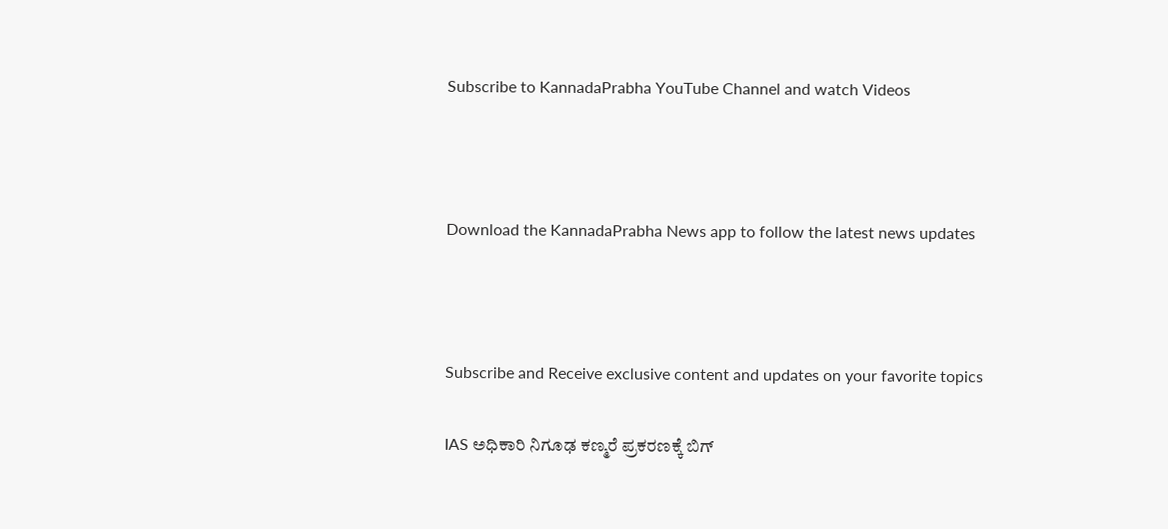Subscribe to KannadaPrabha YouTube Channel and watch Videos



Download the KannadaPrabha News app to follow the latest news updates



Subscribe and Receive exclusive content and updates on your favorite topics

IAS ಅಧಿಕಾರಿ ನಿಗೂಢ ಕಣ್ಮರೆ ಪ್ರಕರಣಕ್ಕೆ ಬಿಗ್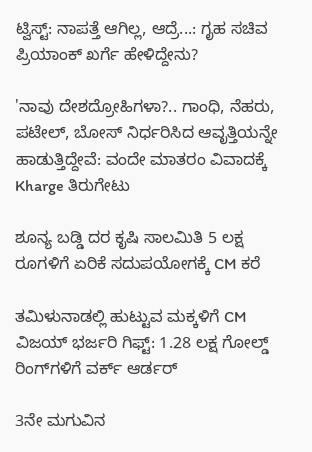ಟ್ವಿಸ್ಟ್: ನಾಪತ್ತೆ ಆಗಿಲ್ಲ, ಆದ್ರೆ...: ಗೃಹ ಸಚಿವ ಪ್ರಿಯಾಂಕ್ ಖರ್ಗೆ ಹೇಳಿದ್ದೇನು?

'ನಾವು ದೇಶದ್ರೋಹಿಗಳಾ?.. ಗಾಂಧಿ, ನೆಹರು, ಪಟೇಲ್, ಬೋಸ್ ನಿರ್ಧರಿಸಿದ ಆವೃತ್ತಿಯನ್ನೇ ಹಾಡುತ್ತಿದ್ದೇವೆ: ವಂದೇ ಮಾತರಂ ವಿವಾದಕ್ಕೆ Kharge ತಿರುಗೇಟು

ಶೂನ್ಯ ಬಡ್ಡಿ ದರ ಕೃಷಿ ಸಾಲಮಿತಿ 5 ಲಕ್ಷ ರೂಗಳಿಗೆ ಏರಿಕೆ ಸದುಪಯೋಗಕ್ಕೆ CM ಕರೆ

ತಮಿಳುನಾಡಲ್ಲಿ ಹುಟ್ಟುವ ಮಕ್ಕಳಿಗೆ CM ವಿಜಯ್ ಭರ್ಜರಿ ಗಿಫ್ಟ್: 1.28 ಲಕ್ಷ ಗೋಲ್ಡ್‌ ರಿಂಗ್‌ಗಳಿಗೆ ವರ್ಕ್ ಆರ್ಡರ್

3ನೇ ಮಗುವಿನ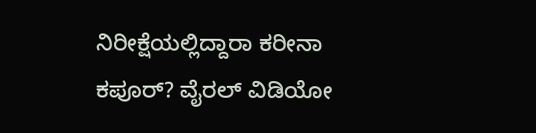ನಿರೀಕ್ಷೆಯಲ್ಲಿದ್ದಾರಾ ಕರೀನಾ ಕಪೂರ್? ವೈರಲ್ ವಿಡಿಯೋ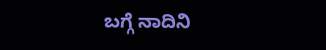ಬಗ್ಗೆ ನಾದಿನಿ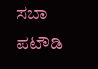ಸಬಾ ಪಟೌಡಿ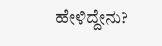ಹೇಳಿದ್ದೇನು?